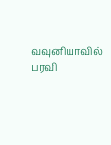வவுனியாவில் பரவி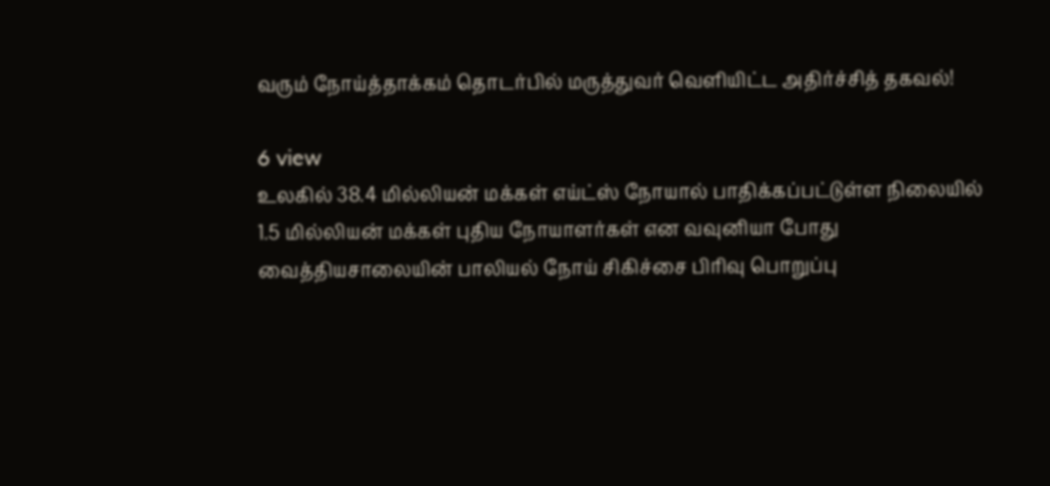வரும் நோய்த்தாக்கம் தொடர்பில் மருத்துவர் வெளியிட்ட அதிர்ச்சித் தகவல்!

6 view
உலகில் 38.4 மில்லியன் மக்கள் எய்ட்ஸ் நோயால் பாதிக்கப்பட்டுள்ள நிலையில் 1.5 மில்லியன் மக்கள் புதிய நோயாளர்கள் என வவுனியா போது வைத்தியசாலையின் பாலியல் நோய் சிகிச்சை பிரிவு பொறுப்பு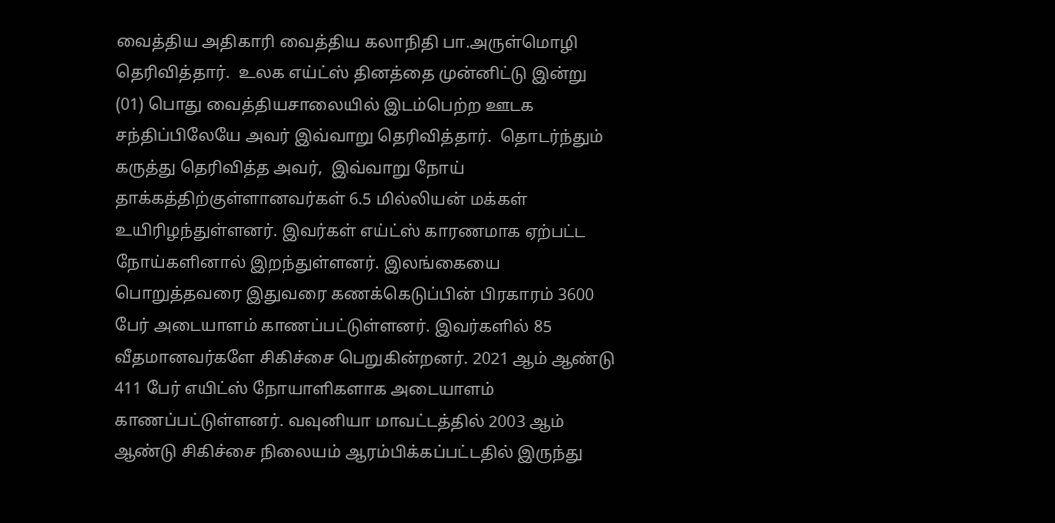வைத்திய அதிகாரி வைத்திய கலாநிதி பா.அருள்மொழி தெரிவித்தார்.  உலக எய்ட்ஸ் தினத்தை முன்னிட்டு இன்று  (01) பொது வைத்தியசாலையில் இடம்பெற்ற ஊடக சந்திப்பிலேயே அவர் இவ்வாறு தெரிவித்தார்.  தொடர்ந்தும் கருத்து தெரிவித்த அவர்,  இவ்வாறு நோய் தாக்கத்திற்குள்ளானவர்கள் 6.5 மில்லியன் மக்கள் உயிரிழந்துள்ளனர். இவர்கள் எய்ட்ஸ் காரணமாக ஏற்பட்ட நோய்களினால் இறந்துள்ளனர். இலங்கையை பொறுத்தவரை இதுவரை கணக்கெடுப்பின் பிரகாரம் 3600 பேர் அடையாளம் காணப்பட்டுள்ளனர். இவர்களில் 85 வீதமானவர்களே சிகிச்சை பெறுகின்றனர். 2021 ஆம் ஆண்டு 411 பேர் எயிட்ஸ் நோயாளிகளாக அடையாளம் காணப்பட்டுள்ளனர். வவுனியா மாவட்டத்தில் 2003 ஆம் ஆண்டு சிகிச்சை நிலையம் ஆரம்பிக்கப்பட்டதில் இருந்து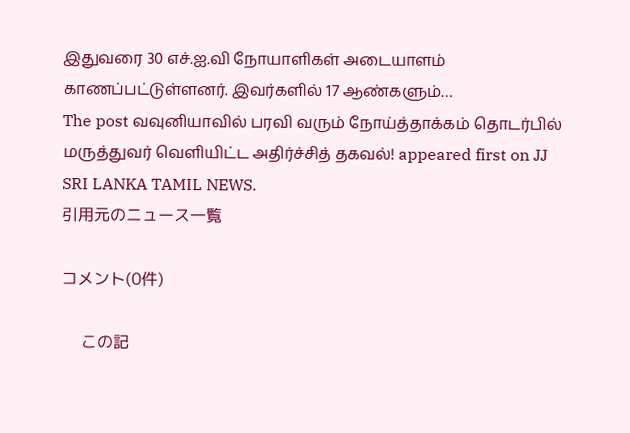இதுவரை 30 எச்.ஐ.வி நோயாளிகள் அடையாளம் காணப்பட்டுள்ளனர். இவர்களில் 17 ஆண்களும்…
The post வவுனியாவில் பரவி வரும் நோய்த்தாக்கம் தொடர்பில் மருத்துவர் வெளியிட்ட அதிர்ச்சித் தகவல்! appeared first on JJ SRI LANKA TAMIL NEWS.
引用元のニュース一覧

コメント(0件)

    この記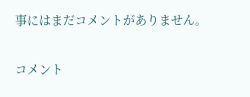事にはまだコメントがありません。

コメント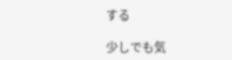する

少しでも気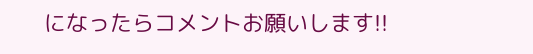になったらコメントお願いします!!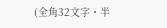(全角32文字・半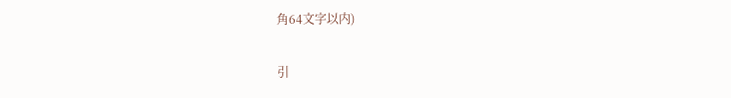角64文字以内)

引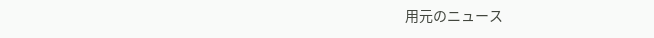用元のニュース